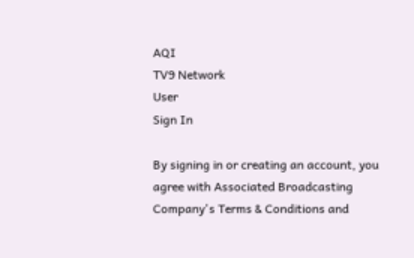AQI
TV9 Network
User
Sign In

By signing in or creating an account, you agree with Associated Broadcasting Company's Terms & Conditions and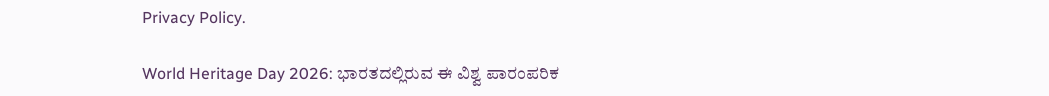Privacy Policy.

World Heritage Day 2026: ಭಾರತದಲ್ಲಿರುವ ಈ ವಿಶ್ವ ಪಾರಂಪರಿಕ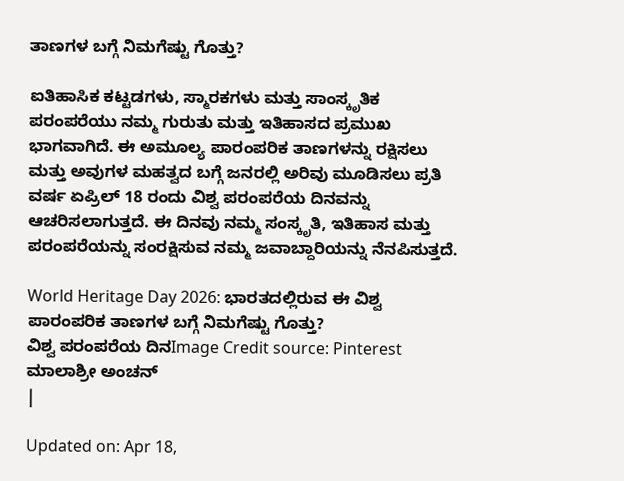ತಾಣಗಳ ಬಗ್ಗೆ ನಿಮಗೆಷ್ಟು ಗೊತ್ತು?

ಐತಿಹಾಸಿಕ ಕಟ್ಟಡಗಳು, ಸ್ಮಾರಕಗಳು ಮತ್ತು ಸಾಂಸ್ಕೃತಿಕ ಪರಂಪರೆಯು ನಮ್ಮ ಗುರುತು ಮತ್ತು ಇತಿಹಾಸದ ಪ್ರಮುಖ ಭಾಗವಾಗಿದೆ. ಈ ಅಮೂಲ್ಯ ಪಾರಂಪರಿಕ ತಾಣಗಳನ್ನು ರಕ್ಷಿಸಲು ಮತ್ತು ಅವುಗಳ ಮಹತ್ವದ ಬಗ್ಗೆ ಜನರಲ್ಲಿ ಅರಿವು ಮೂಡಿಸಲು ಪ್ರತಿ ವರ್ಷ ಏಪ್ರಿಲ್‌ 18 ರಂದು ವಿಶ್ವ ಪರಂಪರೆಯ ದಿನವನ್ನು ಆಚರಿಸಲಾಗುತ್ತದೆ. ಈ ದಿನವು ನಮ್ಮ ಸಂಸ್ಕೃತಿ, ಇತಿಹಾಸ ಮತ್ತು ಪರಂಪರೆಯನ್ನು ಸಂರಕ್ಷಿಸುವ ನಮ್ಮ ಜವಾಬ್ದಾರಿಯನ್ನು ನೆನಪಿಸುತ್ತದೆ.

World Heritage Day 2026: ಭಾರತದಲ್ಲಿರುವ ಈ ವಿಶ್ವ ಪಾರಂಪರಿಕ ತಾಣಗಳ ಬಗ್ಗೆ ನಿಮಗೆಷ್ಟು ಗೊತ್ತು?
ವಿಶ್ವ ಪರಂಪರೆಯ ದಿನImage Credit source: Pinterest
ಮಾಲಾಶ್ರೀ ಅಂಚನ್
|

Updated on: Apr 18,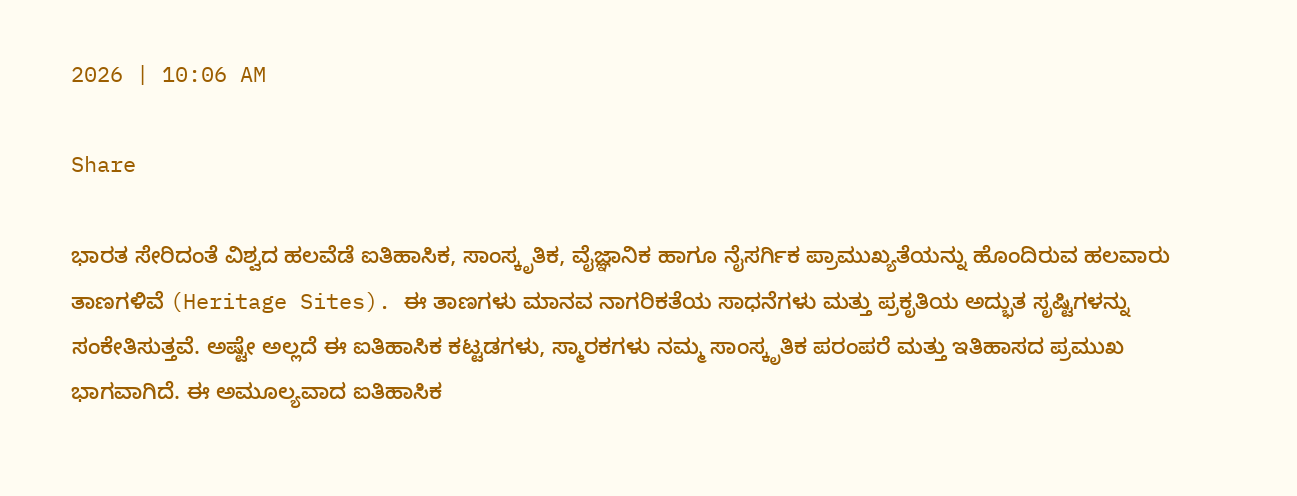2026 | 10:06 AM

Share

ಭಾರತ ಸೇರಿದಂತೆ ವಿಶ್ವದ ಹಲವೆಡೆ ಐತಿಹಾಸಿಕ, ಸಾಂಸ್ಕೃತಿಕ, ವೈಜ್ಞಾನಿಕ ಹಾಗೂ ನೈಸರ್ಗಿಕ ಪ್ರಾಮುಖ್ಯತೆಯನ್ನು ಹೊಂದಿರುವ ಹಲವಾರು ತಾಣಗಳಿವೆ (Heritage Sites). ಈ ತಾಣಗಳು ಮಾನವ ನಾಗರಿಕತೆಯ ಸಾಧನೆಗಳು ಮತ್ತು ಪ್ರಕೃತಿಯ ಅದ್ಭುತ ಸೃಷ್ಟಿಗಳನ್ನು ಸಂಕೇತಿಸುತ್ತವೆ. ಅಷ್ಟೇ ಅಲ್ಲದೆ ಈ ಐತಿಹಾಸಿಕ ಕಟ್ಟಡಗಳು, ಸ್ಮಾರಕಗಳು ನಮ್ಮ ಸಾಂಸ್ಕೃತಿಕ ಪರಂಪರೆ ಮತ್ತು ಇತಿಹಾಸದ ಪ್ರಮುಖ ಭಾಗವಾಗಿದೆ. ಈ ಅಮೂಲ್ಯವಾದ ಐತಿಹಾಸಿಕ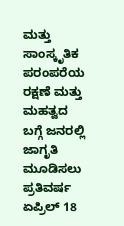ಮತ್ತು ಸಾಂಸ್ಕೃತಿಕ ಪರಂಪರೆಯ ರಕ್ಷಣೆ ಮತ್ತು ಮಹತ್ವದ ಬಗ್ಗೆ ಜನರಲ್ಲಿ ಜಾಗೃತಿ ಮೂಡಿಸಲು ಪ್ರತಿವರ್ಷ ಏಪ್ರಿಲ್‌ 18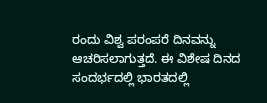ರಂದು ವಿಶ್ವ ಪರಂಪರೆ ದಿನವನ್ನು ಆಚರಿಸಲಾಗುತ್ತದೆ. ಈ ವಿಶೇಷ ದಿನದ ಸಂದರ್ಭದಲ್ಲಿ ಭಾರತದಲ್ಲಿ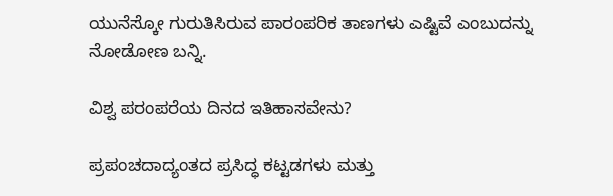ಯುನೆಸ್ಕೋ ಗುರುತಿಸಿರುವ ಪಾರಂಪರಿಕ ತಾಣಗಳು ಎಷ್ಟಿವೆ ಎಂಬುದನ್ನು ನೋಡೋಣ ಬನ್ನಿ.

ವಿಶ್ವ ಪರಂಪರೆಯ ದಿನದ ಇತಿಹಾಸವೇನು?

ಪ್ರಪಂಚದಾದ್ಯಂತದ ಪ್ರಸಿದ್ಧ ಕಟ್ಟಡಗಳು ಮತ್ತು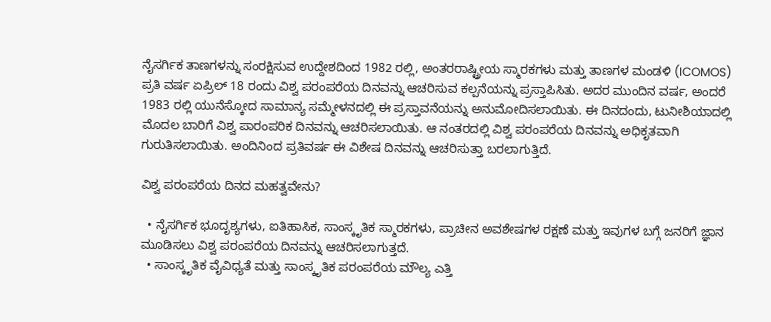ನೈಸರ್ಗಿಕ ತಾಣಗಳನ್ನು ಸಂರಕ್ಷಿಸುವ ಉದ್ದೇಶದಿಂದ 1982 ರಲ್ಲಿ, ಅಂತರರಾಷ್ಟ್ರೀಯ ಸ್ಮಾರಕಗಳು ಮತ್ತು ತಾಣಗಳ ಮಂಡಳಿ (ICOMOS) ಪ್ರತಿ ವರ್ಷ ಏಪ್ರಿಲ್ 18 ರಂದು ವಿಶ್ವ ಪರಂಪರೆಯ ದಿನವನ್ನು ಆಚರಿಸುವ ಕಲ್ಪನೆಯನ್ನು ಪ್ರಸ್ತಾಪಿಸಿತು. ಅದರ ಮುಂದಿನ ವರ್ಷ, ಅಂದರೆ 1983 ರಲ್ಲಿ ಯುನೆಸ್ಕೋದ ಸಾಮಾನ್ಯ ಸಮ್ಮೇಳನದಲ್ಲಿ ಈ ಪ್ರಸ್ತಾವನೆಯನ್ನು ಅನುಮೋದಿಸಲಾಯಿತು. ಈ ದಿನದಂದು, ಟುನೀಶಿಯಾದಲ್ಲಿ ಮೊದಲ ಬಾರಿಗೆ ವಿಶ್ವ ಪಾರಂಪರಿಕ ದಿನವನ್ನು ಆಚರಿಸಲಾಯಿತು. ಆ ನಂತರದಲ್ಲಿ ವಿಶ್ವ ಪರಂಪರೆಯ ದಿನವನ್ನು ಅಧಿಕೃತವಾಗಿ ಗುರುತಿಸಲಾಯಿತು. ಅಂದಿನಿಂದ ಪ್ರತಿವರ್ಷ ಈ ವಿಶೇಷ ದಿನವನ್ನು ಆಚರಿಸುತ್ತಾ ಬರಲಾಗುತ್ತಿದೆ.

ವಿಶ್ವ ಪರಂಪರೆಯ ದಿನದ ಮಹತ್ವವೇನು?

  • ನೈಸರ್ಗಿಕ ಭೂದೃಶ್ಯಗಳು, ಐತಿಹಾಸಿಕ, ಸಾಂಸ್ಕೃತಿಕ ಸ್ಮಾರಕಗಳು, ಪ್ರಾಚೀನ ಅವಶೇಷಗಳ ರಕ್ಷಣೆ ಮತ್ತು ಇವುಗಳ ಬಗ್ಗೆ ಜನರಿಗೆ ಜ್ಞಾನ ಮೂಡಿಸಲು ವಿಶ್ವ ಪರಂಪರೆಯ ದಿನವನ್ನು ಆಚರಿಸಲಾಗುತ್ತದೆ.
  • ಸಾಂಸ್ಕೃತಿಕ ವೈವಿಧ್ಯತೆ ಮತ್ತು ಸಾಂಸ್ಕೃತಿಕ ಪರಂಪರೆಯ ಮೌಲ್ಯ ಎತ್ತಿ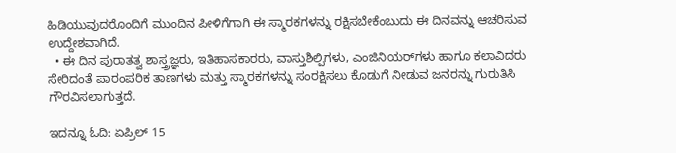ಹಿಡಿಯುವುದರೊಂದಿಗೆ ಮುಂದಿನ ಪೀಳಿಗೆಗಾಗಿ ಈ ಸ್ಮಾರಕಗಳನ್ನು ರಕ್ಷಿಸಬೇಕೆಂಬುದು ಈ ದಿನವನ್ನು ಆಚರಿಸುವ ಉದ್ದೇಶವಾಗಿದೆ.
  • ಈ ದಿನ ಪುರಾತತ್ವ ಶಾಸ್ತ್ರಜ್ಞರು, ಇತಿಹಾಸಕಾರರು, ವಾಸ್ತುಶಿಲ್ಪಿಗಳು, ಎಂಜಿನಿಯರ್‌ಗಳು ಹಾಗೂ ಕಲಾವಿದರು ಸೇರಿದಂತೆ ಪಾರಂಪರಿಕ ತಾಣಗಳು ಮತ್ತು ಸ್ಮಾರಕಗಳನ್ನು ಸಂರಕ್ಷಿಸಲು ಕೊಡುಗೆ ನೀಡುವ ಜನರನ್ನು ಗುರುತಿಸಿ ಗೌರವಿಸಲಾಗುತ್ತದೆ.

ಇದನ್ನೂ ಓದಿ: ಏಪ್ರಿಲ್‌ 15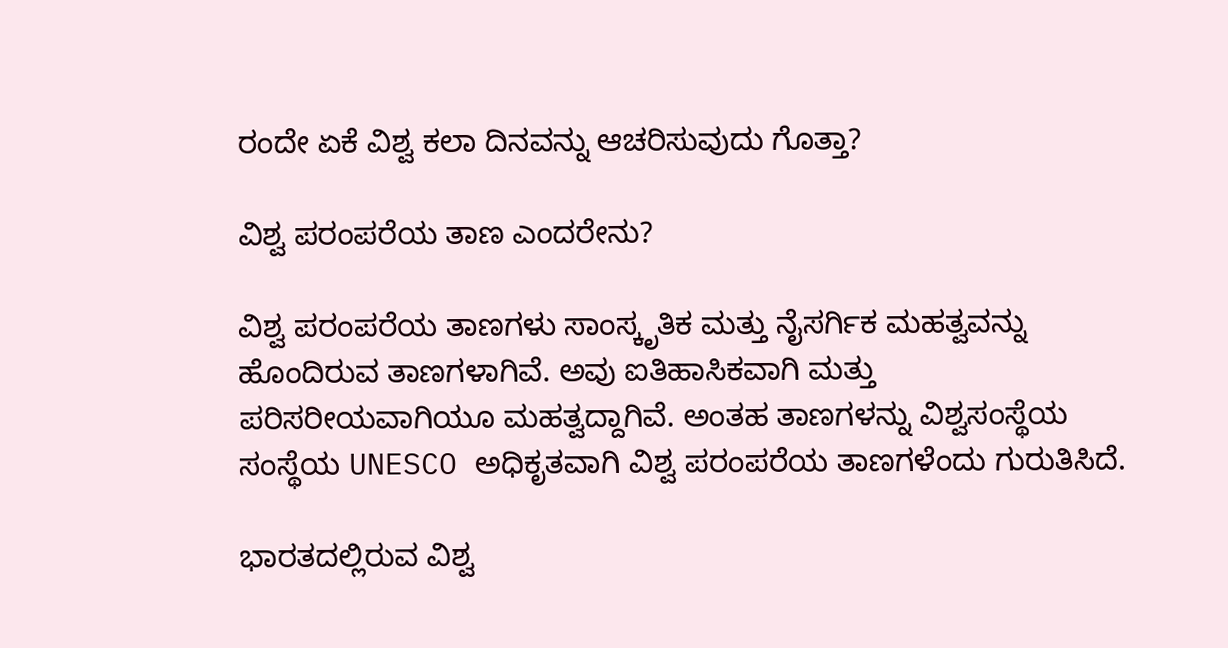ರಂದೇ ಏಕೆ ವಿಶ್ವ ಕಲಾ ದಿನವನ್ನು ಆಚರಿಸುವುದು ಗೊತ್ತಾ?

ವಿಶ್ವ ಪರಂಪರೆಯ ತಾಣ ಎಂದರೇನು?

ವಿಶ್ವ ಪರಂಪರೆಯ ತಾಣಗಳು ಸಾಂಸ್ಕೃತಿಕ ಮತ್ತು ನೈಸರ್ಗಿಕ ಮಹತ್ವವನ್ನು ಹೊಂದಿರುವ ತಾಣಗಳಾಗಿವೆ. ಅವು ಐತಿಹಾಸಿಕವಾಗಿ ಮತ್ತು ಪರಿಸರೀಯವಾಗಿಯೂ ಮಹತ್ವದ್ದಾಗಿವೆ. ಅಂತಹ ತಾಣಗಳನ್ನು ವಿಶ್ವಸಂಸ್ಥೆಯ ಸಂಸ್ಥೆಯ UNESCO ಅಧಿಕೃತವಾಗಿ ವಿಶ್ವ ಪರಂಪರೆಯ ತಾಣಗಳೆಂದು ಗುರುತಿಸಿದೆ.

ಭಾರತದಲ್ಲಿರುವ ವಿಶ್ವ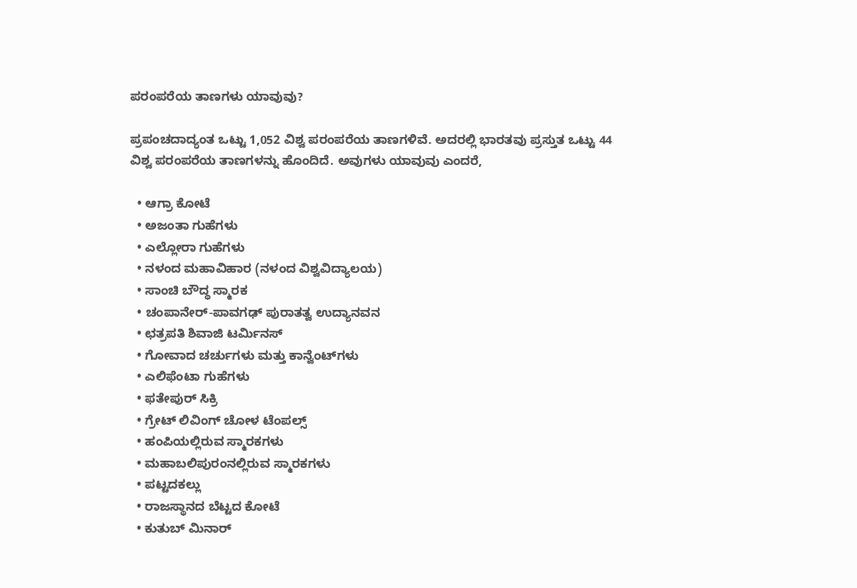ಪರಂಪರೆಯ ತಾಣಗಳು ಯಾವುವು?

ಪ್ರಪಂಚದಾದ್ಯಂತ ಒಟ್ಟು 1,052 ವಿಶ್ವ ಪರಂಪರೆಯ ತಾಣಗಳಿವೆ. ಅದರಲ್ಲಿ ಭಾರತವು ಪ್ರಸ್ತುತ ಒಟ್ಟು 44 ವಿಶ್ವ ಪರಂಪರೆಯ ತಾಣಗಳನ್ನು ಹೊಂದಿದೆ. ಅವುಗಳು ಯಾವುವು ಎಂದರೆ,

  • ಆಗ್ರಾ ಕೋಟೆ
  • ಅಜಂತಾ ಗುಹೆಗಳು
  • ಎಲ್ಲೋರಾ ಗುಹೆಗಳು
  • ನಳಂದ ಮಹಾವಿಹಾರ (ನಳಂದ ವಿಶ್ವವಿದ್ಯಾಲಯ)
  • ಸಾಂಚಿ ಬೌದ್ಧ ಸ್ಮಾರಕ
  • ಚಂಪಾನೇರ್-ಪಾವಗಢ್ ಪುರಾತತ್ವ ಉದ್ಯಾನವನ
  • ಛತ್ರಪತಿ ಶಿವಾಜಿ ಟರ್ಮಿನಸ್
  • ಗೋವಾದ ಚರ್ಚುಗಳು ಮತ್ತು ಕಾನ್ವೆಂಟ್‌ಗಳು
  • ಎಲಿಫೆಂಟಾ ಗುಹೆಗಳು
  • ಫತೇಪುರ್ ಸಿಕ್ರಿ
  • ಗ್ರೇಟ್ ಲಿವಿಂಗ್ ಚೋಳ ಟೆಂಪಲ್ಸ್
  • ಹಂಪಿಯಲ್ಲಿರುವ ಸ್ಮಾರಕಗಳು
  • ಮಹಾಬಲಿಪುರಂನಲ್ಲಿರುವ ಸ್ಮಾರಕಗಳು
  • ಪಟ್ಟದಕಲ್ಲು
  • ರಾಜಸ್ಥಾನದ ಬೆಟ್ಟದ ಕೋಟೆ
  • ಕುತುಬ್‌ ಮಿನಾರ್‌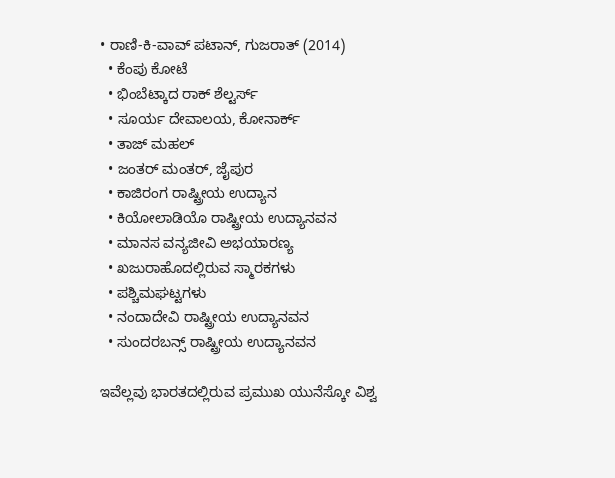• ರಾಣಿ-ಕಿ-ವಾವ್ ಪಟಾನ್, ಗುಜರಾತ್ (2014)
  • ಕೆಂಪು ಕೋಟೆ
  • ಭಿಂಬೆಟ್ಕಾದ ರಾಕ್ ಶೆಲ್ಟರ್ಸ್
  • ಸೂರ್ಯ ದೇವಾಲಯ, ಕೋನಾರ್ಕ್
  • ತಾಜ್ ಮಹಲ್
  • ಜಂತರ್ ಮಂತರ್, ಜೈಪುರ
  • ಕಾಜಿರಂಗ ರಾಷ್ಟ್ರೀಯ ಉದ್ಯಾನ
  • ಕಿಯೋಲಾಡಿಯೊ ರಾಷ್ಟ್ರೀಯ ಉದ್ಯಾನವನ
  • ಮಾನಸ ವನ್ಯಜೀವಿ ಅಭಯಾರಣ್ಯ
  • ಖಜುರಾಹೊದಲ್ಲಿರುವ ಸ್ಮಾರಕಗಳು
  • ಪಶ್ಚಿಮಘಟ್ಟಗಳು
  • ನಂದಾದೇವಿ ರಾಷ್ಟ್ರೀಯ ಉದ್ಯಾನವನ
  • ಸುಂದರಬನ್ಸ್ ರಾಷ್ಟ್ರೀಯ ಉದ್ಯಾನವನ

ಇವೆಲ್ಲವು ಭಾರತದಲ್ಲಿರುವ ಪ್ರಮುಖ ಯುನೆಸ್ಕೋ ವಿಶ್ವ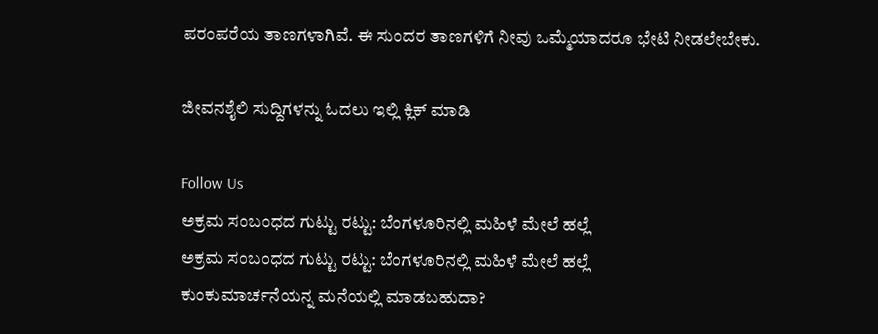ಪರಂಪರೆಯ ತಾಣಗಳಾಗಿವೆ. ಈ ಸುಂದರ ತಾಣಗಳಿಗೆ ನೀವು ಒಮ್ಮೆಯಾದರೂ ಭೇಟಿ ನೀಡಲೇಬೇಕು.

ಜೀವನಶೈಲಿ ಸುದ್ದಿಗಳನ್ನು ಓದಲು ಇಲ್ಲಿ ಕ್ಲಿಕ್ ಮಾಡಿ

Follow Us
ಅಕ್ರಮ ಸಂಬಂಧದ ಗುಟ್ಟು ರಟ್ಟು: ಬೆಂಗಳೂರಿನಲ್ಲಿ ಮಹಿಳೆ ಮೇಲೆ ಹಲ್ಲೆ
ಅಕ್ರಮ ಸಂಬಂಧದ ಗುಟ್ಟು ರಟ್ಟು: ಬೆಂಗಳೂರಿನಲ್ಲಿ ಮಹಿಳೆ ಮೇಲೆ ಹಲ್ಲೆ
ಕುಂಕುಮಾರ್ಚನೆಯನ್ನ ಮನೆಯಲ್ಲಿ ಮಾಡಬಹುದಾ?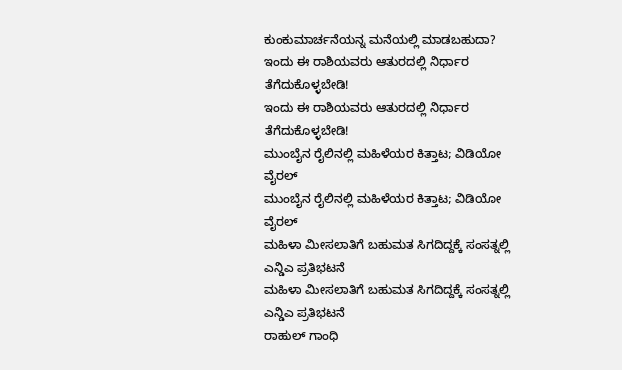ಕುಂಕುಮಾರ್ಚನೆಯನ್ನ ಮನೆಯಲ್ಲಿ ಮಾಡಬಹುದಾ?
ಇಂದು ಈ ರಾಶಿಯವರು ಆತುರದಲ್ಲಿ ನಿರ್ಧಾರ ತೆಗೆದುಕೊಳ್ಳಬೇಡಿ!
ಇಂದು ಈ ರಾಶಿಯವರು ಆತುರದಲ್ಲಿ ನಿರ್ಧಾರ ತೆಗೆದುಕೊಳ್ಳಬೇಡಿ!
ಮುಂಬೈನ ರೈಲಿನಲ್ಲಿ ಮಹಿಳೆಯರ ಕಿತ್ತಾಟ; ವಿಡಿಯೋ ವೈರಲ್
ಮುಂಬೈನ ರೈಲಿನಲ್ಲಿ ಮಹಿಳೆಯರ ಕಿತ್ತಾಟ; ವಿಡಿಯೋ ವೈರಲ್
ಮಹಿಳಾ ಮೀಸಲಾತಿಗೆ ಬಹುಮತ ಸಿಗದಿದ್ದಕ್ಕೆ ಸಂಸತ್ನಲ್ಲಿ ಎನ್ಡಿಎ ಪ್ರತಿಭಟನೆ
ಮಹಿಳಾ ಮೀಸಲಾತಿಗೆ ಬಹುಮತ ಸಿಗದಿದ್ದಕ್ಕೆ ಸಂಸತ್ನಲ್ಲಿ ಎನ್ಡಿಎ ಪ್ರತಿಭಟನೆ
ರಾಹುಲ್ ಗಾಂಧಿ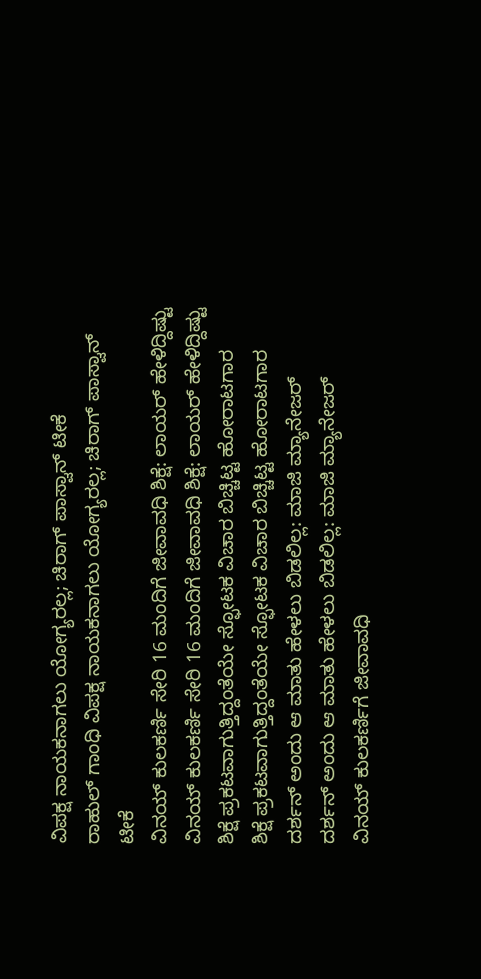ವಿಪಕ್ಷ ನಾಯಕನಾಗಲು ಯೋಗ್ಯರಲ್ಲ; ಚಿರಾಗ್ ಪಾಸ್ವಾನ್ ಟೀಕೆ
ರಾಹುಲ್ ಗಾಂಧಿ ವಿಪಕ್ಷ ನಾಯಕನಾಗಲು ಯೋಗ್ಯರಲ್ಲ; ಚಿರಾಗ್ ಪಾಸ್ವಾನ್ ಟೀಕೆ
ವಿನಯ್ ಕುಲಕರ್ಣಿ ಸೇರಿ 16 ಮಂದಿಗೆ ಜೀವಾವಧಿ ಶಿಕ್ಷೆ: ಲಾಯರ್ ಹೇಳಿದ್ದಿಷ್ಟು
ವಿನಯ್ ಕುಲಕರ್ಣಿ ಸೇರಿ 16 ಮಂದಿಗೆ ಜೀವಾವಧಿ ಶಿಕ್ಷೆ: ಲಾಯರ್ ಹೇಳಿದ್ದಿಷ್ಟು
ಶಿಕ್ಷೆ ಪ್ರಕಟವಾಗುತ್ತಿದ್ದಂತೆಯೇ ಸ್ಫೋಟಕ ವಿಚಾರ ಬಿಚ್ಚಿಟ್ಟ ಹೋರಾಟಗಾರ
ಶಿಕ್ಷೆ ಪ್ರಕಟವಾಗುತ್ತಿದ್ದಂತೆಯೇ ಸ್ಫೋಟಕ ವಿಚಾರ ಬಿಚ್ಚಿಟ್ಟ ಹೋರಾಟಗಾರ
ದರ್ಶನ್ ಅಂದು ಆ ಮಾತು ಹೇಳಲು ಬಿಡಲಿಲ್ಲ: ಮಾಜಿ ಮ್ಯಾನೇಜರ್
ದರ್ಶನ್ ಅಂದು ಆ ಮಾತು ಹೇಳಲು ಬಿಡಲಿಲ್ಲ: ಮಾಜಿ ಮ್ಯಾನೇಜರ್
ವಿನಯ್ ಕುಲಕರ್ಣಿಗೆ ಜೀವಾವಧಿ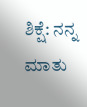ಶಿಕ್ಷೆ: ನನ್ನ ಮಾತು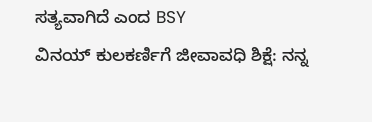ಸತ್ಯವಾಗಿದೆ ಎಂದ BSY
ವಿನಯ್ ಕುಲಕರ್ಣಿಗೆ ಜೀವಾವಧಿ ಶಿಕ್ಷೆ: ನನ್ನ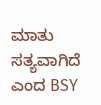ಮಾತು ಸತ್ಯವಾಗಿದೆ ಎಂದ BSY